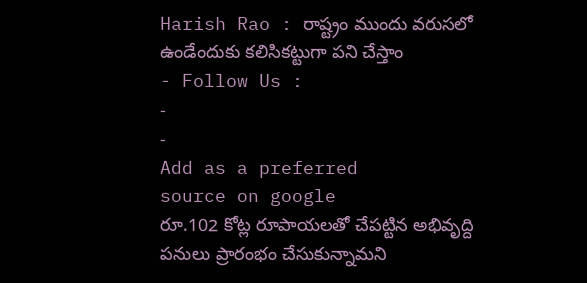Harish Rao : రాష్ట్రం ముందు వరుసలో ఉండేందుకు కలిసికట్టుగా పని చేస్తాం
- Follow Us :
-
-
Add as a preferred
source on google
రూ.102 కోట్ల రూపాయలతో చేపట్టిన అభివృద్ది పనులు ప్రారంభం చేసుకున్నామని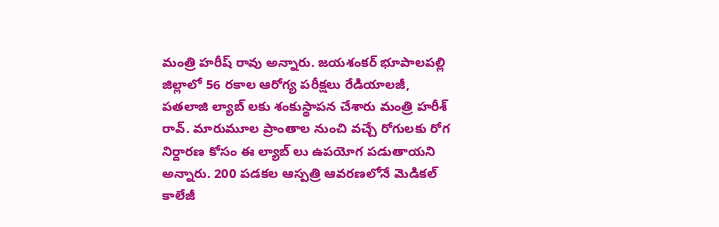మంత్రి హరీష్ రావు అన్నారు. జయశంకర్ భూపాలపల్లి జిల్లాలో 56 రకాల ఆరోగ్య పరీక్షలు రేడియాలజీ, పతలాజి ల్యాబ్ లకు శంకుస్థాపన చేశారు మంత్రి హరీశ్ రావ్. మారుమూల ప్రాంతాల నుంచి వచ్చే రోగులకు రోగ నిర్దారణ కోసం ఈ ల్యాబ్ లు ఉపయోగ పడుతాయని అన్నారు. 200 పడకల ఆస్పత్రి ఆవరణలోనే మెడికల్ కాలేజీ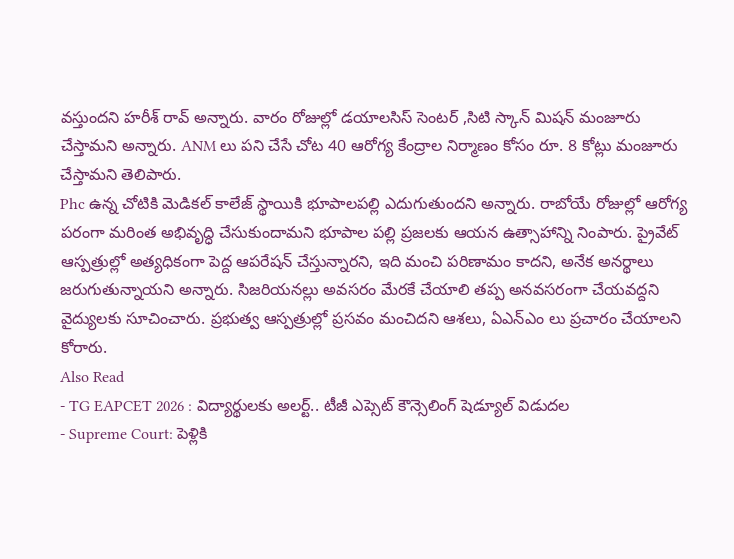వస్తుందని హరీశ్ రావ్ అన్నారు. వారం రోజుల్లో డయాలసిస్ సెంటర్ ,సిటి స్కాన్ మిషన్ మంజూరు చేస్తామని అన్నారు. ANM లు పని చేసే చోట 40 ఆరోగ్య కేంద్రాల నిర్మాణం కోసం రూ. 8 కోట్లు మంజూరు చేస్తామని తెలిపారు.
Phc ఉన్న చోటికి మెడికల్ కాలేజ్ స్థాయికి భూపాలపల్లి ఎదుగుతుందని అన్నారు. రాబోయే రోజుల్లో ఆరోగ్య పరంగా మరింత అభివృద్ధి చేసుకుందామని భూపాల పల్లి ప్రజలకు ఆయన ఉత్సాహాన్ని నింపారు. ప్రైవేట్ ఆస్పత్రుల్లో అత్యధికంగా పెద్ద ఆపరేషన్ చేస్తున్నారని, ఇది మంచి పరిణామం కాదని, అనేక అనర్థాలు జరుగుతున్నాయని అన్నారు. సిజరియనల్లు అవసరం మేరకే చేయాలి తప్ప అనవసరంగా చేయవద్దని వైద్యులకు సూచించారు. ప్రభుత్వ ఆస్పత్రుల్లో ప్రసవం మంచిదని ఆశలు, ఏఎన్ఎం లు ప్రచారం చేయాలని కోరారు.
Also Read
- TG EAPCET 2026 : విద్యార్థులకు అలర్ట్.. టీజీ ఎప్సెట్ కౌన్సెలింగ్ షెడ్యూల్ విడుదల
- Supreme Court: పెళ్లికి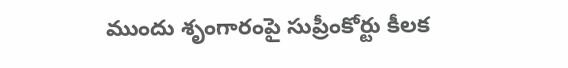ముందు శృంగారంపై సుప్రీంకోర్టు కీలక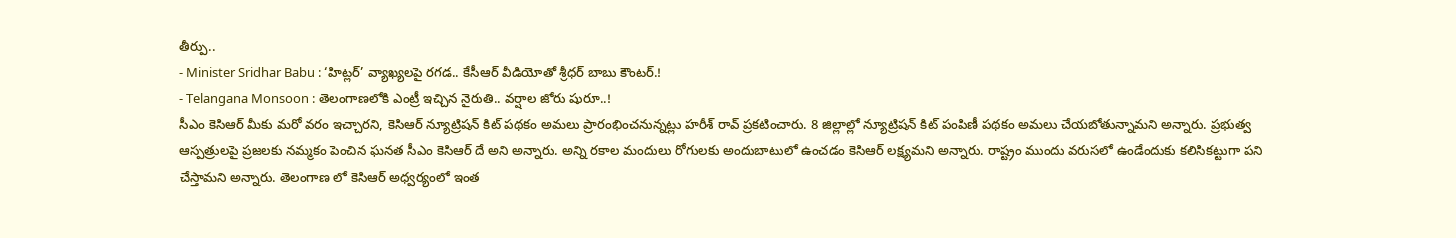తీర్పు..
- Minister Sridhar Babu : ‘హిట్లర్’ వ్యాఖ్యలపై రగడ.. కేసీఆర్ వీడియోతో శ్రీధర్ బాబు కౌంటర్.!
- Telangana Monsoon : తెలంగాణలోకి ఎంట్రీ ఇచ్చిన నైరుతి.. వర్షాల జోరు షురూ..!
సీఎం కెసిఆర్ మీకు మరో వరం ఇచ్చారని, కెసిఆర్ న్యూట్రిషన్ కిట్ పథకం అమలు ప్రారంభించనున్నట్లు హరీశ్ రావ్ ప్రకటించారు. 8 జిల్లాల్లో న్యూట్రిషన్ కిట్ పంపిణీ పథకం అమలు చేయబోతున్నామని అన్నారు. ప్రభుత్వ ఆస్పత్రులపై ప్రజలకు నమ్మకం పెంచిన ఘనత సీఎం కెసిఆర్ దే అని అన్నారు. అన్ని రకాల మందులు రోగులకు అందుబాటులో ఉంచడం కెసిఆర్ లక్ష్యమని అన్నారు. రాష్ట్రం ముందు వరుసలో ఉండేందుకు కలిసికట్టుగా పని చేస్తామని అన్నారు. తెలంగాణ లో కెసిఆర్ అధ్వర్యంలో ఇంత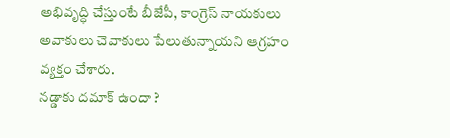అభివృద్ధి చేస్తుంటే బీజేపీ, కాంగ్రెస్ నాయకులు అవాకులు చెవాకులు పేలుతున్నాయని ఆగ్రహం వ్యక్తం చేశారు.
నడ్డాకు దమాక్ ఉందా ?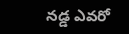నడ్డ ఎవరో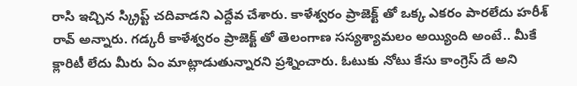రాసి ఇచ్చిన స్క్రిప్ట్ చదివాడని ఎద్దేవ చేశారు. కాళేశ్వరం ప్రాజెక్ట్ తో ఒక్క ఎకరం పారలేదు హరీశ్ రావ్ అన్నారు. గడ్కరీ కాళేశ్వరం ప్రాజెక్ట్ తో తెలంగాణ సస్యశ్యామలం అయ్యింది అంటే.. మీకే క్లారిటీ లేదు మీరు ఏం మాట్లాడుతున్నారని ప్రశ్నించారు. ఓటుకు నోటు కేసు కాంగ్రెస్ దే అని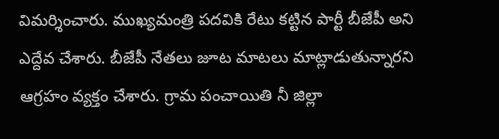విమర్శించారు. ముఖ్యమంత్రి పదవికి రేటు కట్టిన పార్టీ బీజేపీ అని ఎద్దేవ చేశారు. బీజేపీ నేతలు జూట మాటలు మాట్లాడుతున్నారని ఆగ్రహం వ్యక్తం చేశారు. గ్రామ పంచాయితి నీ జిల్లా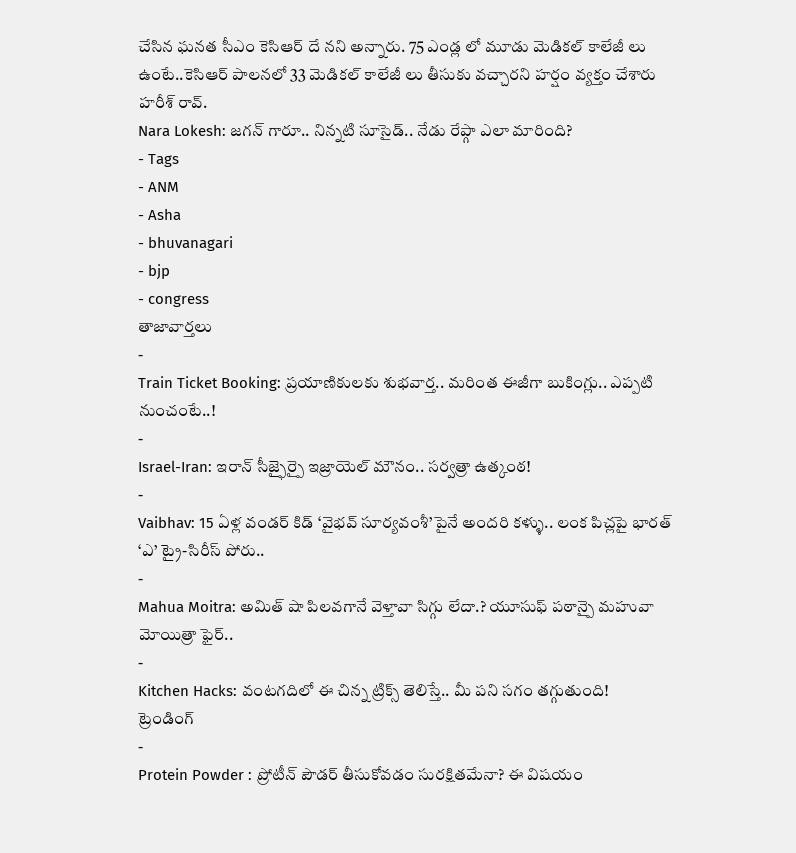చేసిన ఘనత సీఎం కెసిఆర్ దే నని అన్నారు. 75 ఎండ్ల లో మూడు మెడికల్ కాలేజీ లు ఉంటే..కెసిఆర్ పాలనలో 33 మెడికల్ కాలేజీ లు తీసుకు వచ్చారని హర్షం వ్యక్తం చేశారు హరీశ్ రావ్.
Nara Lokesh: జగన్ గారూ.. నిన్నటి సూసైడ్.. నేడు రేప్గా ఎలా మారింది?
- Tags
- ANM
- Asha
- bhuvanagari
- bjp
- congress
తాజావార్తలు
-
Train Ticket Booking: ప్రయాణికులకు శుభవార్త.. మరింత ఈజీగా బుకింగ్లు.. ఎప్పటి నుంచంటే..!
-
Israel-Iran: ఇరాన్ సీజ్ఫైర్పై ఇజ్రాయెల్ మౌనం.. సర్వత్రా ఉత్కంఠ!
-
Vaibhav: 15 ఏళ్ల వండర్ కిడ్ ‘వైభవ్ సూర్యవంశీ’పైనే అందరి కళ్ళు.. లంక పిచ్లపై భారత్ ‘ఎ’ ట్రై-సిరీస్ పోరు..
-
Mahua Moitra: అమిత్ షా పిలవగానే వెళ్తావా సిగ్గు లేదా.? యూసుఫ్ పఠాన్పై మహువా మోయిత్రా ఫైర్..
-
Kitchen Hacks: వంటగదిలో ఈ చిన్న ట్రిక్స్ తెలిస్తే.. మీ పని సగం తగ్గుతుంది!
ట్రెండింగ్
-
Protein Powder : ప్రోటీన్ పౌడర్ తీసుకోవడం సురక్షితమేనా? ఈ విషయం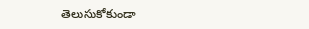తెలుసుకోకుండా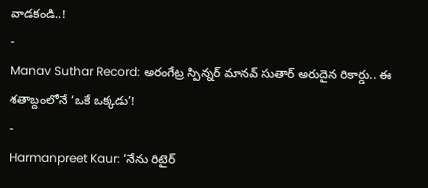వాడకండి..!
-
Manav Suthar Record: అరంగేట్ర స్పిన్నర్ మానవ్ సుతార్ అరుదైన రికార్డు.. ఈ శతాబ్దంలోనే ‘ఒకే ఒక్కడు’!
-
Harmanpreet Kaur: ‘నేను రిటైర్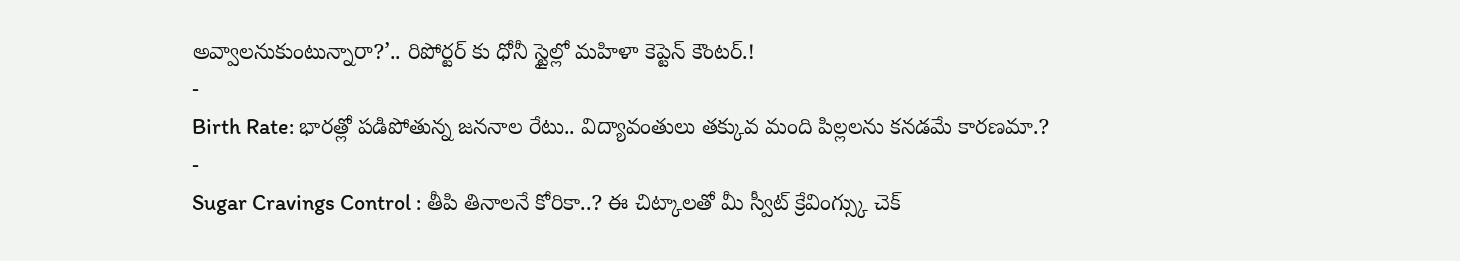అవ్వాలనుకుంటున్నారా?’.. రిపోర్టర్ కు ధోనీ స్టైల్లో మహిళా కెప్టెన్ కౌంటర్.!
-
Birth Rate: భారత్లో పడిపోతున్న జననాల రేటు.. విద్యావంతులు తక్కువ మంది పిల్లలను కనడమే కారణమా.?
-
Sugar Cravings Control : తీపి తినాలనే కోరికా..? ఈ చిట్కాలతో మీ స్వీట్ క్రేవింగ్స్కు చెక్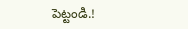పెట్టండి.!